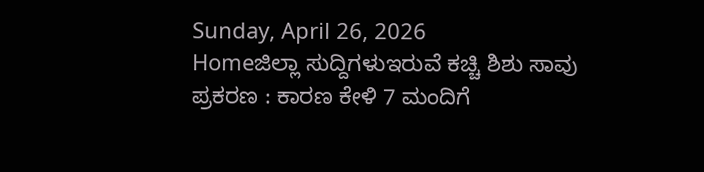Sunday, April 26, 2026
Homeಜಿಲ್ಲಾ ಸುದ್ದಿಗಳುಇರುವೆ ಕಚ್ಚಿ ಶಿಶು ಸಾವು ಪ್ರಕರಣ : ಕಾರಣ ಕೇಳಿ 7 ಮಂದಿಗೆ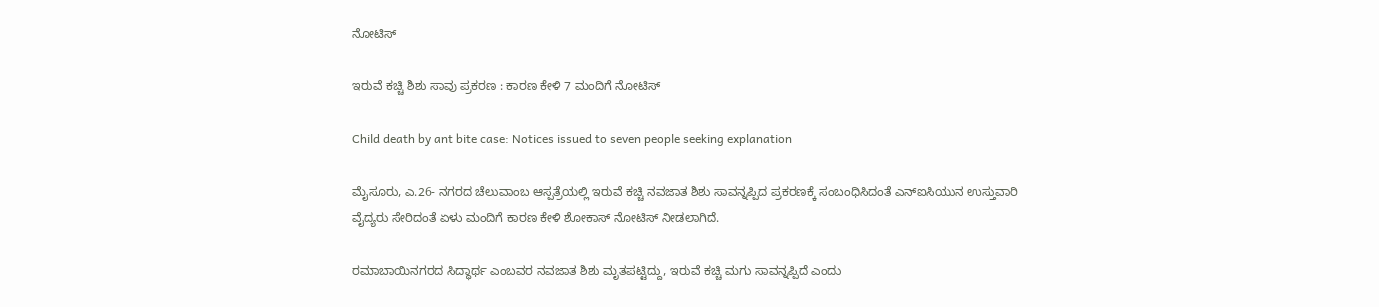ನೋಟಿಸ್

ಇರುವೆ ಕಚ್ಚಿ ಶಿಶು ಸಾವು ಪ್ರಕರಣ : ಕಾರಣ ಕೇಳಿ 7 ಮಂದಿಗೆ ನೋಟಿಸ್

Child death by ant bite case: Notices issued to seven people seeking explanation

ಮೈಸೂರು, ಎ.26- ನಗರದ ಚೆಲುವಾಂಬ ಆಸ್ಪತ್ರೆಯಲ್ಲಿ ಇರುವೆ ಕಚ್ಚಿ ನವಜಾತ ಶಿಶು ಸಾವನ್ನಪ್ಪಿದ ಪ್ರಕರಣಕ್ಕೆ ಸಂಬಂಧಿಸಿದಂತೆ ಎನ್‌ಐಸಿಯುನ ಉಸ್ತುವಾರಿ ವೈದ್ಯರು ಸೇರಿದಂತೆ ಏಳು ಮಂದಿಗೆ ಕಾರಣ ಕೇಳಿ ಶೋಕಾಸ್ ನೋಟಿಸ್ ನೀಡಲಾಗಿದೆ.

ರಮಾಬಾಯಿನಗರದ ಸಿದ್ಧಾರ್ಥ ಎಂಬವರ ನವಜಾತ ಶಿಶು ಮೃತಪಟ್ಟಿದ್ದು, ಇರುವೆ ಕಚ್ಚಿ ಮಗು ಸಾವನ್ನಪ್ಪಿದೆ ಎಂದು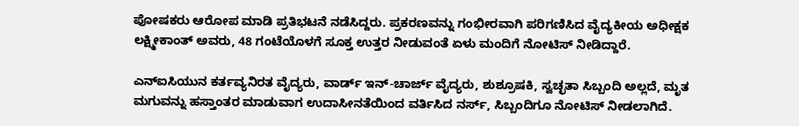ಪೋಷಕರು ಆರೋಪ ಮಾಡಿ ಪ್ರತಿಭಟನೆ ನಡೆಸಿದ್ದರು. ಪ್ರಕರಣವನ್ನು ಗಂಭೀರವಾಗಿ ಪರಿಗಣಿಸಿದ ವೈದ್ಯಕೀಯ ಅಧೀಕ್ಷಕ ಲಕ್ಷ್ಮೀಕಾಂತ್ ಅವರು, 48 ಗಂಟೆಯೊಳಗೆ ಸೂಕ್ತ ಉತ್ತರ ನೀಡುವಂತೆ ಏಳು ಮಂದಿಗೆ ನೋಟಿಸ್ ನೀಡಿದ್ದಾರೆ.

ಎನ್‌ಐಸಿಯುನ ಕರ್ತವ್ಯನಿರತ ವೈದ್ಯರು, ವಾರ್ಡ್ ಇನ್-ಚಾರ್ಜ್ ವೈದ್ಯರು, ಶುಶ್ರೂಷಕಿ, ಸ್ವಚ್ಛತಾ ಸಿಬ್ಬಂದಿ ಅಲ್ಲದೆ, ಮೃತ ಮಗುವನ್ನು ಹಸ್ತಾಂತರ ಮಾಡುವಾಗ ಉದಾಸೀನತೆಯಿಂದ ವರ್ತಿಸಿದ ನರ್ಸ್, ಸಿಬ್ಬಂದಿಗೂ ನೋಟಿಸ್ ನೀಡಲಾಗಿದೆ.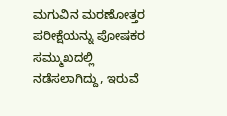ಮಗುವಿನ ಮರಣೋತ್ತರ ಪರೀಕ್ಷೆಯನ್ನು ಪೋಷಕರ ಸಮ್ಮುಖದಲ್ಲಿ ನಡೆಸಲಾಗಿದ್ದು, ಇರುವೆ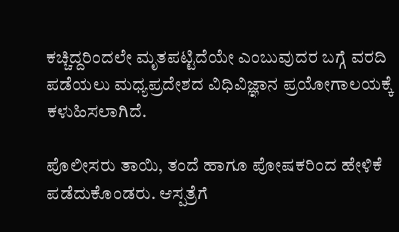ಕಚ್ಚಿದ್ದರಿಂದಲೇ ಮೃತಪಟ್ಟಿದೆಯೇ ಎಂಬುವುದರ ಬಗ್ಗೆ ವರದಿ ಪಡೆಯಲು ಮಧ್ಯಪ್ರದೇಶದ ವಿಧಿವಿಜ್ಞಾನ ಪ್ರಯೋಗಾಲಯಕ್ಕೆ ಕಳುಹಿಸಲಾಗಿದೆ.

ಪೊಲೀಸರು ತಾಯಿ, ತಂದೆ ಹಾಗೂ ಪೋಷಕರಿಂದ ಹೇಳಿಕೆ ಪಡೆದುಕೊಂಡರು. ಆಸ್ಪತ್ರೆಗೆ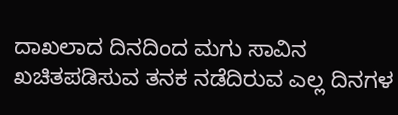ದಾಖಲಾದ ದಿನದಿಂದ ಮಗು ಸಾವಿನ ಖಚಿತಪಡಿಸುವ ತನಕ ನಡೆದಿರುವ ಎಲ್ಲ ದಿನಗಳ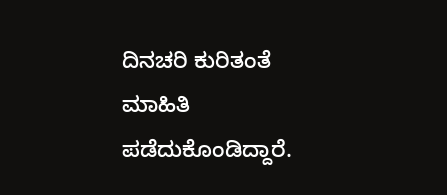ದಿನಚರಿ ಕುರಿತಂತೆ ಮಾಹಿತಿ ಪಡೆದುಕೊಂಡಿದ್ದಾರೆ.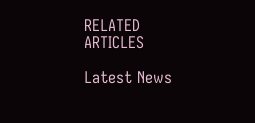RELATED ARTICLES

Latest News